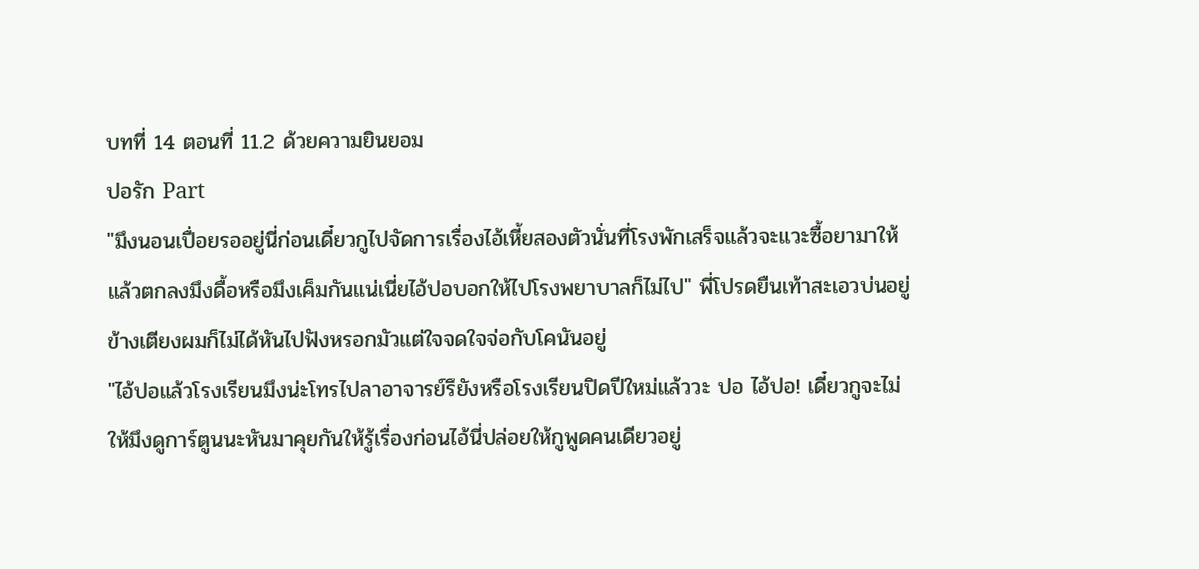บทที่ 14 ตอนที่ 11.2 ด้วยความยินยอม
ปอรัก Part
"มึงนอนเปื่อยรออยู่นี่ก่อนเดี๋ยวกูไปจัดการเรื่องไอ้เหี้ยสองตัวนั่นที่โรงพักเสร็จแล้วจะแวะซื้อยามาให้ แล้วตกลงมึงดื้อหรือมึงเค็มกันแน่เนี่ยไอ้ปอบอกให้ไปโรงพยาบาลก็ไม่ไป" พี่โปรดยืนเท้าสะเอวบ่นอยู่ข้างเตียงผมก็ไม่ได้หันไปฟังหรอกมัวแต่ใจจดใจจ่อกับโคนันอยู่
"ไอ้ปอแล้วโรงเรียนมึงน่ะโทรไปลาอาจารย์รึยังหรือโรงเรียนปิดปีใหม่แล้ววะ ปอ ไอ้ปอ! เดี๋ยวกูจะไม่ให้มึงดูการ์ตูนนะหันมาคุยกันให้รู้เรื่องก่อนไอ้นี่ปล่อยให้กูพูดคนเดียวอยู่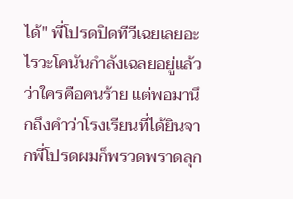ได้" พี่โปรดปิดทีวีเฉยเลยอะไรวะโคนันกำลังเฉลยอยู่แล้วว่าใครคือคนร้าย แต่พอมานึกถึงคำว่าโรงเรียนที่ได้ยินจากพี่โปรดผมก็พรวดพราดลุก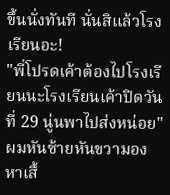ขึ้นนั่งทันที นั่นสิแล้วโรงเรียนอะ!
"พี่โปรดเค้าต้องไปโรงเรียนนะโรงเรียนเค้าปิดวันที่ 29 นู่นพาไปส่งหน่อย" ผมหันซ้ายหันขวามองหาเสื้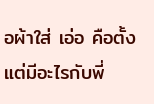อผ้าใส่ เอ่อ คือตั้งแต่มีอะไรกับพี่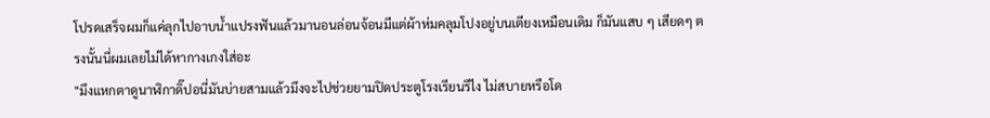โปรดเสร็จผมก็แค่ลุกไปอาบน้ำแปรงฟันแล้วมานอนล่อนจ้อนมีแต่ผ้าห่มคลุมโปงอยู่บนเตียงเหมือนเดิม ก็มันแสบ ๆ เสียดๆ ตรงนั้นนี่ผมเลยไม่ได้หากางเกงใส่อะ
"มึงแหกตาดูนาฬิกาดิ๊ปอนี่มันบ่ายสามแล้วมึงจะไปช่วยยามปิดประตูโรงเรียนรึไง ไม่สบายหรือโด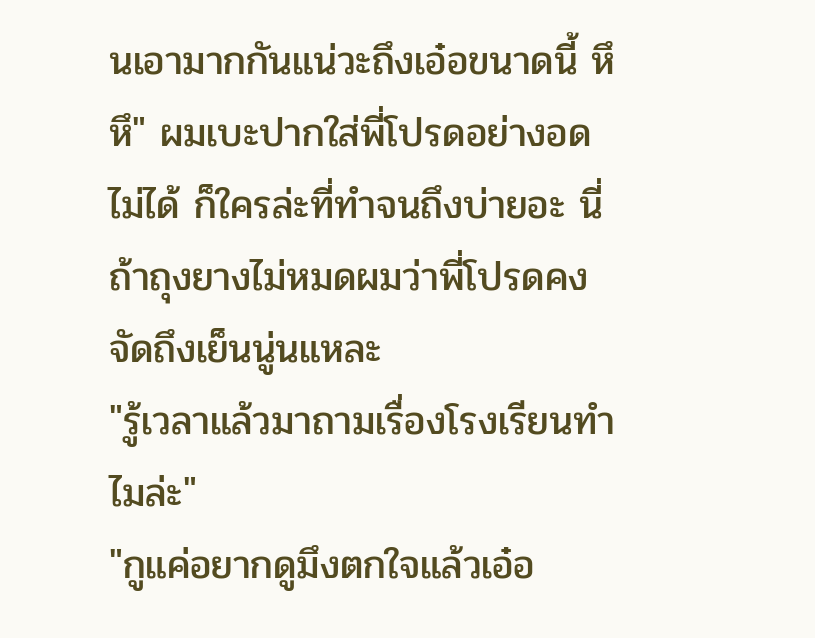นเอามากกันแน่วะถึงเอ๋อขนาดนี้ หึหึ" ผมเบะปากใส่พี่โปรดอย่างอดไม่ได้ ก็ใครล่ะที่ทำจนถึงบ่ายอะ นี่ถ้าถุงยางไม่หมดผมว่าพี่โปรดคงจัดถึงเย็นนู่นแหละ
"รู้เวลาแล้วมาถามเรื่องโรงเรียนทำไมล่ะ"
"กูแค่อยากดูมึงตกใจแล้วเอ๋อ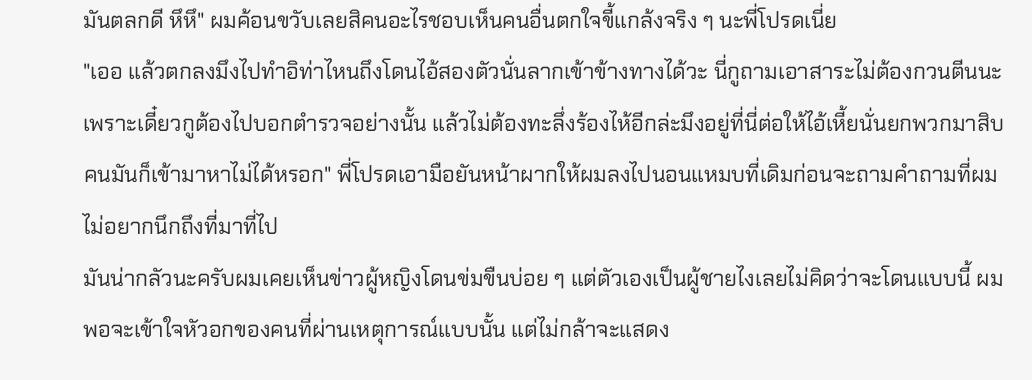มันตลกดี หึหึ" ผมค้อนขวับเลยสิคนอะไรชอบเห็นคนอื่นตกใจขี้แกล้งจริง ๆ นะพี่โปรดเนี่ย
"เออ แล้วตกลงมึงไปทำอิท่าไหนถึงโดนไอ้สองตัวนั่นลากเข้าข้างทางได้วะ นี่กูถามเอาสาระไม่ต้องกวนตีนนะเพราะเดี๋ยวกูต้องไปบอกตำรวจอย่างนั้น แล้วไม่ต้องทะลึ่งร้องไห้อีกล่ะมึงอยู่ที่นี่ต่อให้ไอ้เหี้ยนั่นยกพวกมาสิบคนมันก็เข้ามาหาไม่ได้หรอก" พี่โปรดเอามือยันหน้าผากให้ผมลงไปนอนแหมบที่เดิมก่อนจะถามคำถามที่ผมไม่อยากนึกถึงที่มาที่ไป
มันน่ากลัวนะครับผมเคยเห็นข่าวผู้หญิงโดนข่มขืนบ่อย ๆ แต่ตัวเองเป็นผู้ชายไงเลยไม่คิดว่าจะโดนแบบนี้ ผมพอจะเข้าใจหัวอกของคนที่ผ่านเหตุการณ์แบบนั้น แต่ไม่กล้าจะแสดง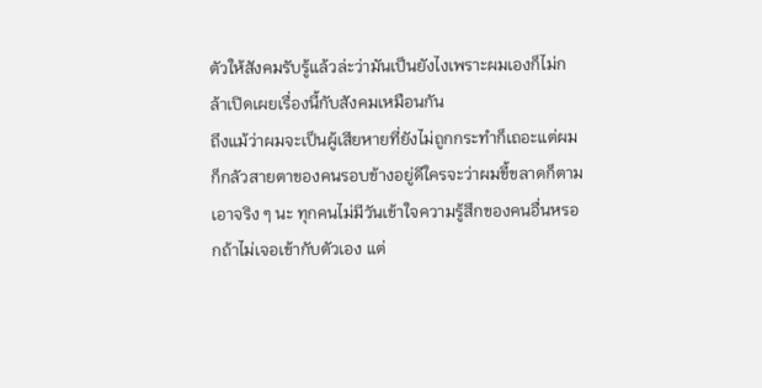ตัวให้สังคมรับรู้แล้วล่ะว่ามันเป็นยังไงเพราะผมเองก็ไม่กล้าเปิดเผยเรื่องนี้กับสังคมเหมือนกัน
ถึงแม้ว่าผมจะเป็นผู้เสียหายที่ยังไม่ถูกกระทำก็เถอะแต่ผมก็กลัวสายตาของคนรอบข้างอยู่ดีใครจะว่าผมขี้ขลาดก็ตาม เอาจริง ๆ นะ ทุกคนไม่มีวันเข้าใจความรู้สึกของคนอื่นหรอกถ้าไม่เจอเข้ากับตัวเอง แต่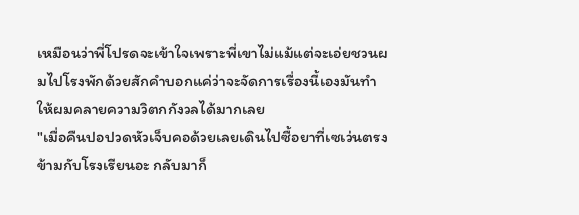เหมือนว่าพี่โปรดจะเข้าใจเพราะพี่เขาไม่แม้แต่จะเอ่ยชวนผมไปโรงพักด้วยสักคำบอกแค่ว่าจะจัดการเรื่องนี้เองมันทำให้ผมคลายความวิตกกังวลได้มากเลย
"เมื่อคืนปอปวดหัวเจ็บคอด้วยเลยเดินไปซื้อยาที่เซเว่นตรงข้ามกับโรงเรียนอะ กลับมาก็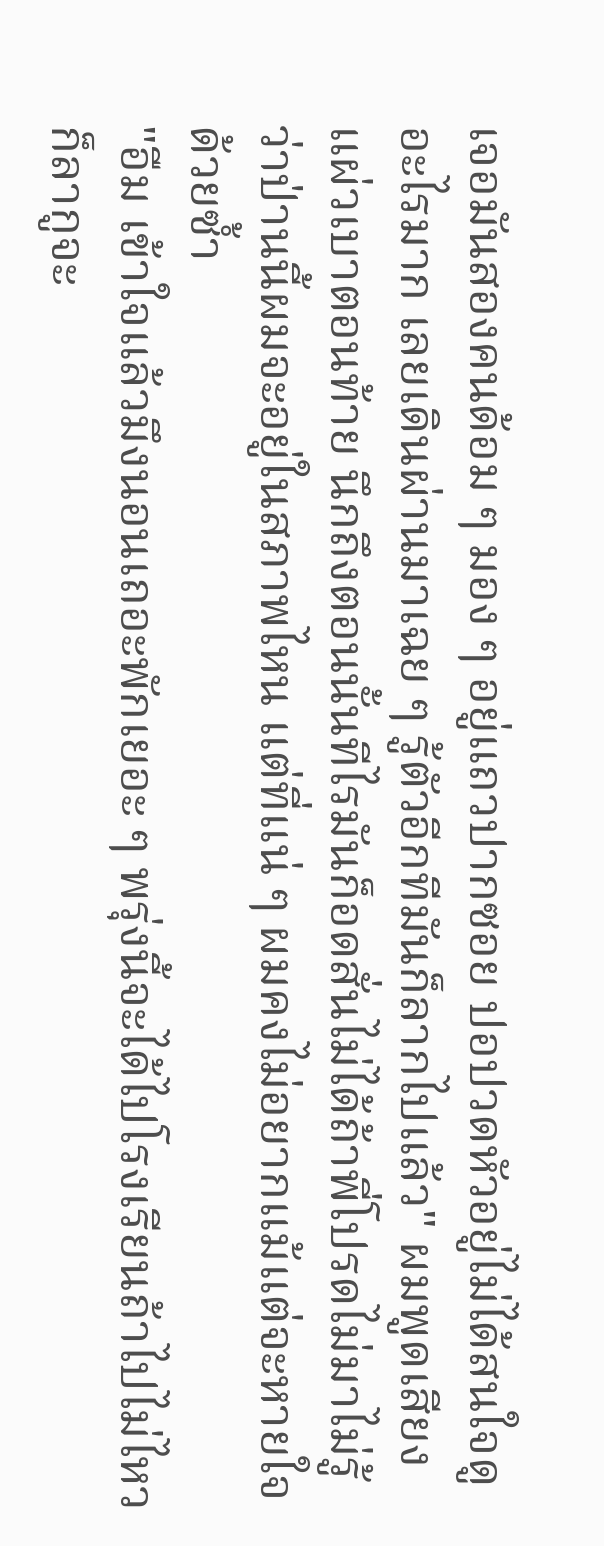เจอมันสองคนด้อม ๆ มอง ๆ อยู่แถวปากซอย ปอปวดหัวอยู่ไม่ได้สนใจดูอะไรมาก เลยเดินผ่านมาเฉย ๆ รู้ตัวอีกทีมันก็ลากไปแล้ว" ผมพูดเสียงแผ่วเบาตอนท้าย นึกถึงตอนนั้นทีไรมันก็อดสั่นไม่ได้ถ้าพี่โปรดไม่มาไม่รู้ว่าป่านนี้ผมจะอยู่ในสภาพไหน แต่ที่แน่ ๆ ผมคงไม่อยากแม้แต่จะหายใจด้วยซ้ำ
"อืม เข้าใจแล้วมึงนอนเถอะพักเยอะ ๆ พรุ่งนี้จะได้ไปโรงเรียนถ้าไปไม่ไหวก็ลากูจะ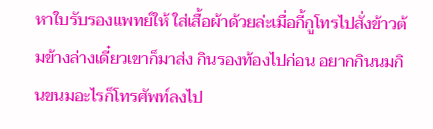หาใบรับรองแพทย์ให้ ใส่เสื้อผ้าด้วยล่ะเมื่อกี้กูโทรไปสั่งข้าวต้มข้างล่างเดี๋ยวเขาก็มาส่ง กินรองท้องไปก่อน อยากกินนมกินขนมอะไรก็โทรศัพท์ลงไป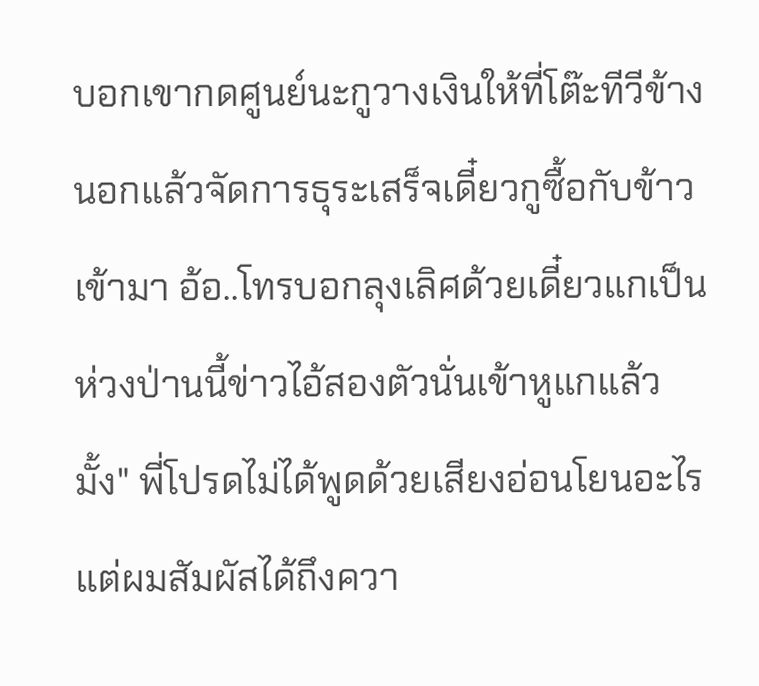บอกเขากดศูนย์นะกูวางเงินให้ที่โต๊ะทีวีข้างนอกแล้วจัดการธุระเสร็จเดี๋ยวกูซื้อกับข้าวเข้ามา อ้อ..โทรบอกลุงเลิศด้วยเดี๋ยวแกเป็นห่วงป่านนี้ข่าวไอ้สองตัวนั่นเข้าหูแกแล้วมั้ง" พี่โปรดไม่ได้พูดด้วยเสียงอ่อนโยนอะไร แต่ผมสัมผัสได้ถึงควา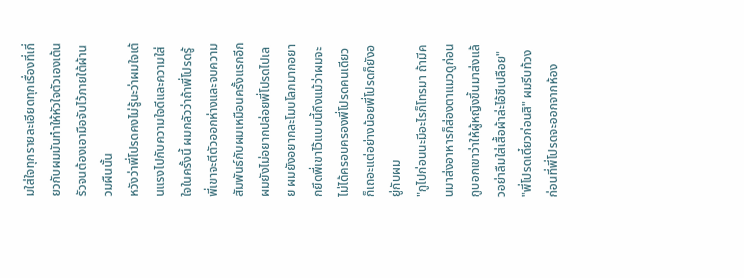มใส่ใจทุกรายละเอียดทุกเรื่องที่เกี่ยวกับผมมันทำให้หัวใจตัวเองเต้นรัวจนต้องเอามือจับไว้ภายใต้ผ้านวมผืนนั้น
หวังว่าพี่โปรดคงไม่รู้นะว่าผมใจเต้นแรงไปกับความใจดีและความใส่ใจในครั้งนี้ ผมกลัวว่าถ้าพี่โปรดรู้พี่เขาจะตีตัวออกห่างและจบความสัมพันธ์กับผมเหมือนครั้งแรกอีก ผมยังไม่อยากปล่อยพี่โปรดไปเลย ผมยังอยากละโมบโลภมากอยากยึดพี่เขาไว้แบบนี้ถึงแม้ว่าผมจะไม่ได้ครอบครองพี่โปรดคนเดียวก็เถอะแต่อย่างน้อยพี่โปรดก็ยังอยู่กับผม
"กูไปก่อนนะมีอะไรก็โทรมา ถ้ามีคนมาส่งอาหารก็ส่องตาแมวดูก่อนกูบอกเขาว่าให้ผู้หญิงขึ้นมาส่งแล้วอย่าลืมใส่เสื้อผ้าล่ะไอ้ชีเปลือย"
"พี่โปรดเดี๋ยวก่อนสิ" ผมรีบท้วงก่อนที่พี่โปรดจะออกจากห้อง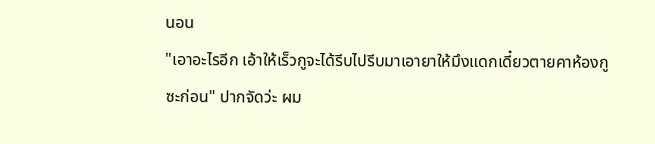นอน
"เอาอะไรอีก เอ้าให้เร็วกูจะได้รีบไปรีบมาเอายาให้มึงแดกเดี๋ยวตายคาห้องกูซะก่อน" ปากจัดว่ะ ผม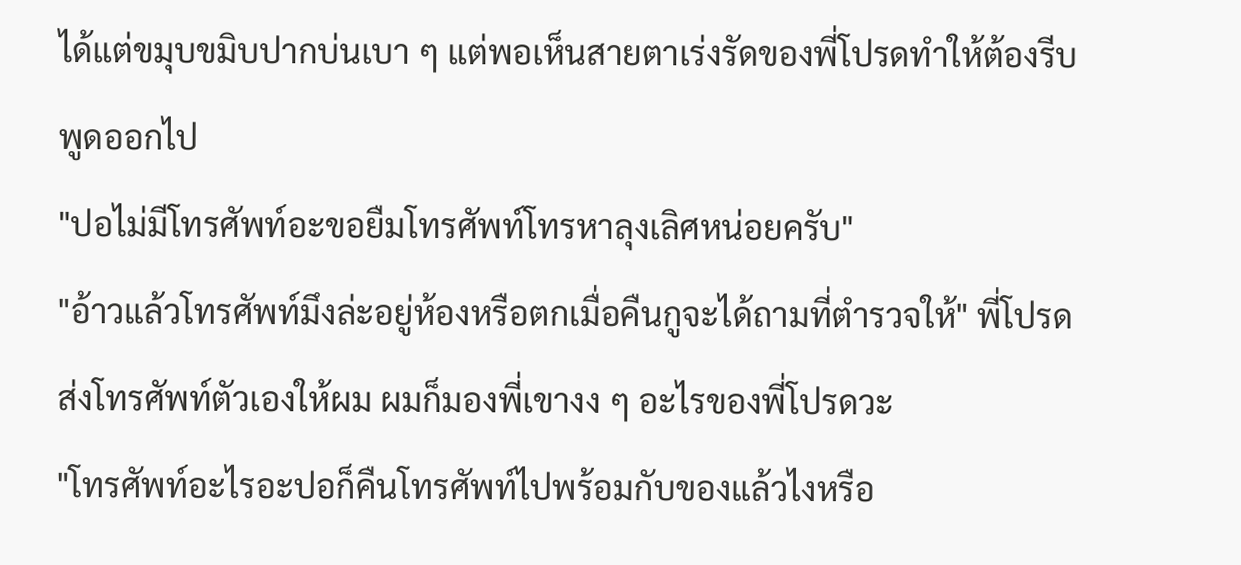ได้แต่ขมุบขมิบปากบ่นเบา ๆ แต่พอเห็นสายตาเร่งรัดของพี่โปรดทำให้ต้องรีบพูดออกไป
"ปอไม่มีโทรศัพท์อะขอยืมโทรศัพท์โทรหาลุงเลิศหน่อยครับ"
"อ้าวแล้วโทรศัพท์มึงล่ะอยู่ห้องหรือตกเมื่อคืนกูจะได้ถามที่ตำรวจให้" พี่โปรดส่งโทรศัพท์ตัวเองให้ผม ผมก็มองพี่เขางง ๆ อะไรของพี่โปรดวะ
"โทรศัพท์อะไรอะปอก็คืนโทรศัพท์ไปพร้อมกับของแล้วไงหรือ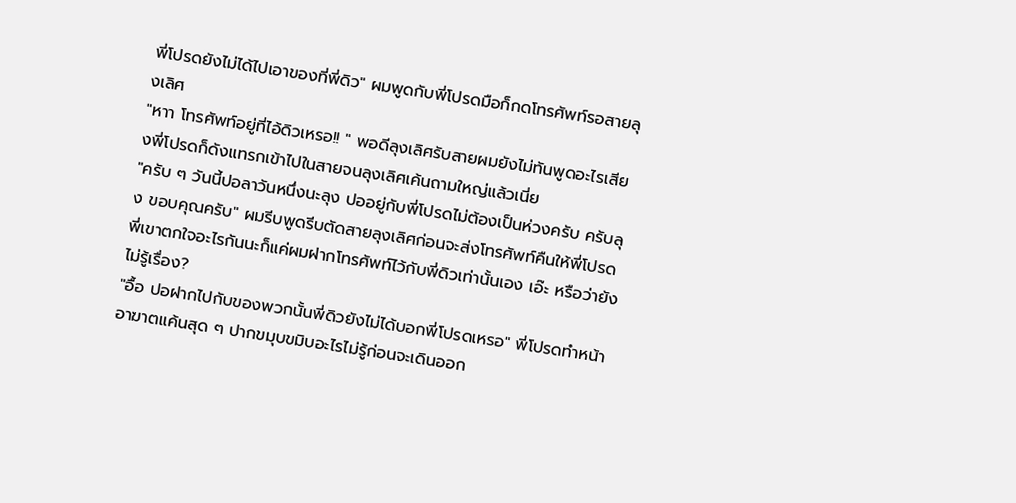พี่โปรดยังไม่ได้ไปเอาของที่พี่ดิว" ผมพูดกับพี่โปรดมือก็กดโทรศัพท์รอสายลุงเลิศ
"หาา โทรศัพท์อยู่ที่ไอ้ดิวเหรอ!! " พอดีลุงเลิศรับสายผมยังไม่ทันพูดอะไรเสียงพี่โปรดก็ดังแทรกเข้าไปในสายจนลุงเลิศเค้นถามใหญ่แล้วเนี่ย
"ครับ ๆ วันนี้ปอลาวันหนึ่งนะลุง ปออยู่กับพี่โปรดไม่ต้องเป็นห่วงครับ ครับลุง ขอบคุณครับ" ผมรีบพูดรีบตัดสายลุงเลิศก่อนจะส่งโทรศัพท์คืนให้พี่โปรด พี่เขาตกใจอะไรกันนะก็แค่ผมฝากโทรศัพท์ไว้กับพี่ดิวเท่านั้นเอง เอ๊ะ หรือว่ายังไม่รู้เรื่อง?
"อื้อ ปอฝากไปกับของพวกนั้นพี่ดิวยังไม่ได้บอกพี่โปรดเหรอ" พี่โปรดทำหน้าอาฆาตแค้นสุด ๆ ปากขมุบขมิบอะไรไม่รู้ก่อนจะเดินออก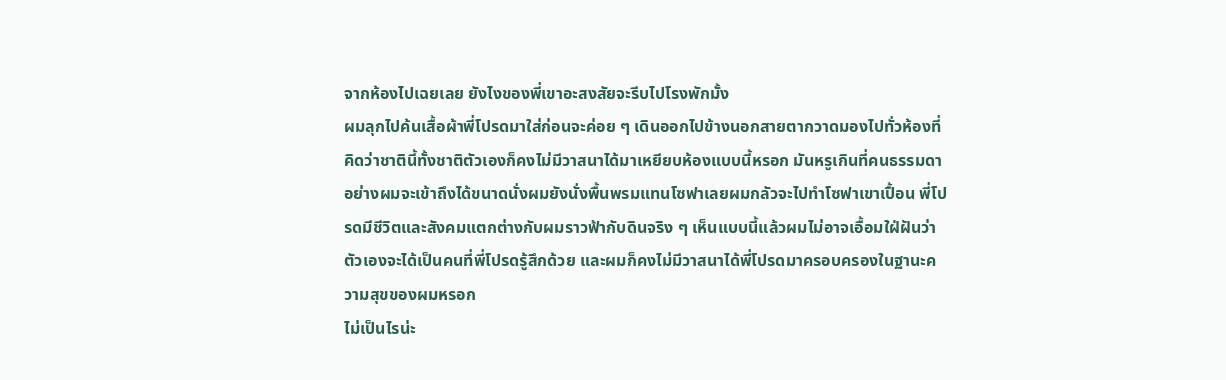จากห้องไปเฉยเลย ยังไงของพี่เขาอะสงสัยจะรีบไปโรงพักมั้ง
ผมลุกไปค้นเสื้อผ้าพี่โปรดมาใส่ก่อนจะค่อย ๆ เดินออกไปข้างนอกสายตากวาดมองไปทั่วห้องที่คิดว่าชาตินี้ทั้งชาติตัวเองก็คงไม่มีวาสนาได้มาเหยียบห้องแบบนี้หรอก มันหรูเกินที่คนธรรมดาอย่างผมจะเข้าถึงได้ขนาดนั่งผมยังนั่งพื้นพรมแทนโซฟาเลยผมกลัวจะไปทำโซฟาเขาเปื้อน พี่โปรดมีชีวิตและสังคมแตกต่างกับผมราวฟ้ากับดินจริง ๆ เห็นแบบนี้แล้วผมไม่อาจเอื้อมใฝ่ฝันว่าตัวเองจะได้เป็นคนที่พี่โปรดรู้สึกด้วย และผมก็คงไม่มีวาสนาได้พี่โปรดมาครอบครองในฐานะความสุขของผมหรอก
ไม่เป็นไรน่ะ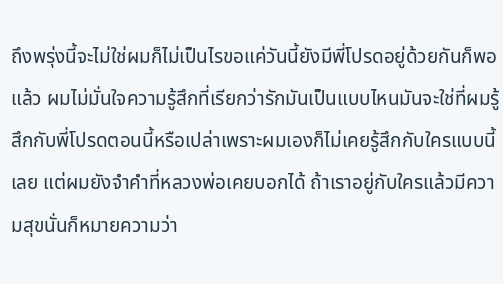ถึงพรุ่งนี้จะไม่ใช่ผมก็ไม่เป็นไรขอแค่วันนี้ยังมีพี่โปรดอยู่ด้วยกันก็พอแล้ว ผมไม่มั่นใจความรู้สึกที่เรียกว่ารักมันเป็นแบบไหนมันจะใช่ที่ผมรู้สึกกับพี่โปรดตอนนี้หรือเปล่าเพราะผมเองก็ไม่เคยรู้สึกกับใครแบบนี้เลย แต่ผมยังจำคำที่หลวงพ่อเคยบอกได้ ถ้าเราอยู่กับใครแล้วมีความสุขนั่นก็หมายความว่า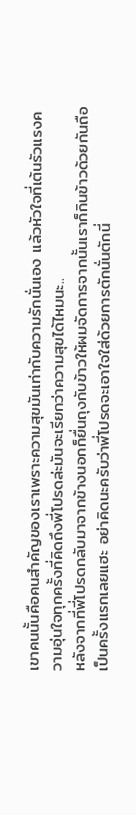เขาคนนั้นคือคนสำคัญของเราเพราะความสุขมันเท่ากับความรักนั่นเอง แล้วหัวใจที่เต้นรัวแรงความอุ่นใจทุกครั้งที่คิดถึงพี่โปรดล่ะมันจะเรียกว่าความสุขได้ไหมนะ..
หลังจากที่พี่โปรดกลับมาจากข้างนอกก็ยื่นถุงกับข้าวให้ผมจัดการจากนั้นเราก็กินข้าวด้วยกันถือเป็นครั้งแรกเลยแฮะ อย่าคิดนะครับว่าพี่โปรดจะเอาใจใส่ด้วยการตักนั่นตักนี่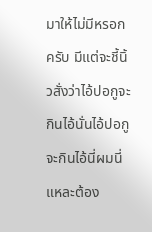มาให้ไม่มีหรอกครับ มีแต่จะชี้นิ้วสั่งว่าไอ้ปอกูจะกินไอ้นั่นไอ้ปอกูจะกินไอ้นี่ผมนี่แหละต้อง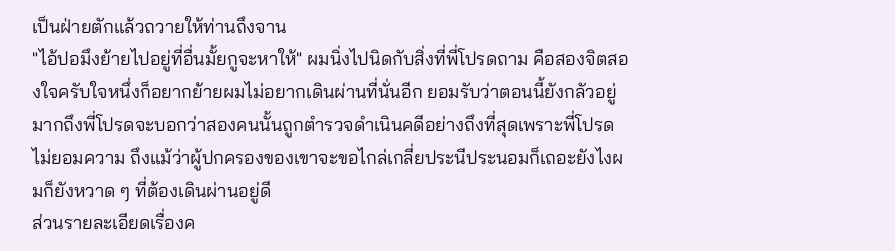เป็นฝ่ายตักแล้วถวายให้ท่านถึงจาน
"ไอ้ปอมึงย้ายไปอยู่ที่อื่นมั้ยกูจะหาให้" ผมนิ่งไปนิดกับสิ่งที่พี่โปรดถาม คือสองจิตสองใจครับใจหนึ่งก็อยากย้ายผมไม่อยากเดินผ่านที่นั่นอีก ยอมรับว่าตอนนี้ยังกลัวอยู่มากถึงพี่โปรดจะบอกว่าสองคนนั้นถูกตำรวจดำเนินคดีอย่างถึงที่สุดเพราะพี่โปรดไม่ยอมความ ถึงแม้ว่าผู้ปกครองของเขาจะขอไกล่เกลี่ยประนีประนอมก็เถอะยังไงผมก็ยังหวาด ๆ ที่ต้องเดินผ่านอยู่ดี
ส่วนรายละเอียดเรื่องค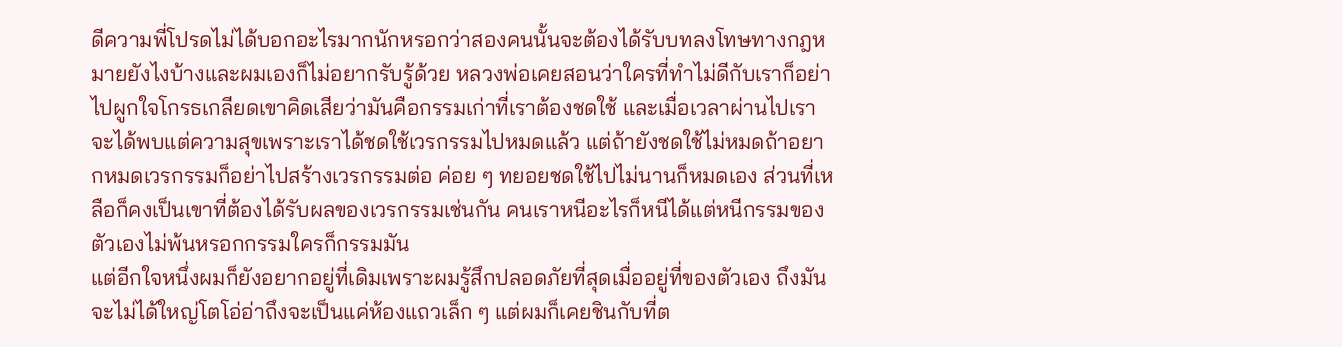ดีความพี่โปรดไม่ได้บอกอะไรมากนักหรอกว่าสองคนนั้นจะต้องได้รับบทลงโทษทางกฎหมายยังไงบ้างและผมเองก็ไม่อยากรับรู้ด้วย หลวงพ่อเคยสอนว่าใครที่ทำไม่ดีกับเราก็อย่าไปผูกใจโกรธเกลียดเขาคิดเสียว่ามันคือกรรมเก่าที่เราต้องชดใช้ และเมื่อเวลาผ่านไปเราจะได้พบแต่ความสุขเพราะเราได้ชดใช้เวรกรรมไปหมดแล้ว แต่ถ้ายังชดใช้ไม่หมดถ้าอยากหมดเวรกรรมก็อย่าไปสร้างเวรกรรมต่อ ค่อย ๆ ทยอยชดใช้ไปไม่นานก็หมดเอง ส่วนที่เหลือก็คงเป็นเขาที่ต้องได้รับผลของเวรกรรมเช่นกัน คนเราหนีอะไรก็หนีได้แต่หนีกรรมของตัวเองไม่พ้นหรอกกรรมใครก็กรรมมัน
แต่อีกใจหนึ่งผมก็ยังอยากอยู่ที่เดิมเพราะผมรู้สึกปลอดภัยที่สุดเมื่ออยู่ที่ของตัวเอง ถึงมันจะไม่ได้ใหญ่โตโอ่อ่าถึงจะเป็นแค่ห้องแถวเล็ก ๆ แต่ผมก็เคยชินกับที่ต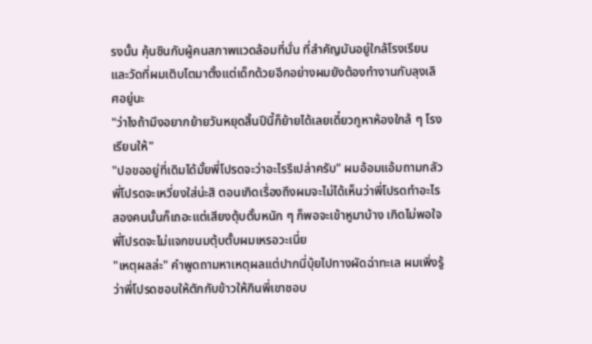รงนั้น คุ้นชินกับผู้คนสภาพแวดล้อมที่นั่น ที่สำคัญมันอยู่ใกล้โรงเรียนและวัดที่ผมเติบโตมาตั้งแต่เด็กด้วยอีกอย่างผมยังต้องทำงานกับลุงเลิศอยู่นะ
"ว่าไงถ้ามึงอยากย้ายวันหยุดสิ้นปีนี้ก็ย้ายได้เลยเดี๋ยวกูหาห้องใกล้ ๆ โรงเรียนให้"
"ปอขออยู่ที่เดิมได้มั้ยพี่โปรดจะว่าอะไรรึเปล่าครับ" ผมอ้อมแอ้มถามกลัวพี่โปรดจะเหวี่ยงใส่น่ะสิ ตอนเกิดเรื่องถึงผมจะไม่ได้เห็นว่าพี่โปรดทำอะไรสองคนนั้นก็เถอะแต่เสียงตุ้บตั้บหนัก ๆ ก็พอจะเข้าหูมาบ้าง เกิดไม่พอใจพี่โปรดจะไม่แจกขนมตุ้บตั้บผมเหรอวะเนี่ย
"เหตุผลล่ะ" คำพูดถามหาเหตุผลแต่ปากนี่บุ้ยไปทางผัดฉ่าทะเล ผมเพิ่งรู้ว่าพี่โปรดชอบให้ตักกับข้าวให้กินพี่เขาชอบ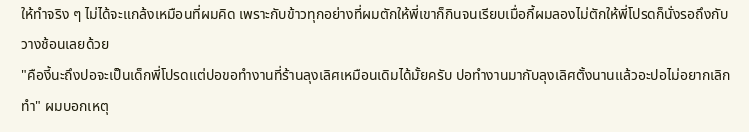ให้ทำจริง ๆ ไม่ได้จะแกล้งเหมือนที่ผมคิด เพราะกับข้าวทุกอย่างที่ผมตักให้พี่เขาก็กินจนเรียบเมื่อกี้ผมลองไม่ตักให้พี่โปรดก็นั่งรอถึงกับวางช้อนเลยด้วย
"คืองี้นะถึงปอจะเป็นเด็กพี่โปรดแต่ปอขอทำงานที่ร้านลุงเลิศเหมือนเดิมได้มั้ยครับ ปอทำงานมากับลุงเลิศตั้งนานแล้วอะปอไม่อยากเลิกทำ" ผมบอกเหตุ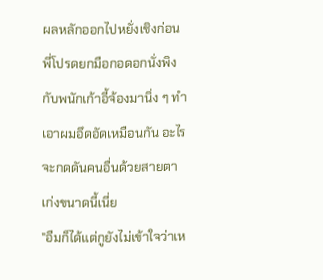ผลหลักออกไปหยั่งเชิงก่อน พี่โปรดยกมือกอดอกนั่งพิงกับพนักเก้าอี้จ้องมานิ่ง ๆ ทำเอาผมอึดอัดเหมือนกัน อะไรจะกดดันคนอื่นด้วยสายตาเก่งขนาดนี้เนี่ย
"อืมก็ได้แต่กูยังไม่เข้าใจว่าเห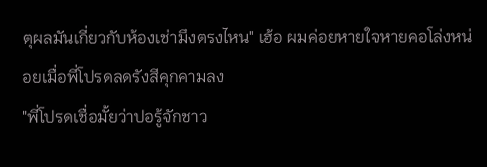ตุผลมันเกี่ยวกับห้องเช่ามึงตรงไหน" เฮ้อ ผมค่อยหายใจหายคอโล่งหน่อยเมื่อพี่โปรดลดรังสีคุกคามลง
"พี่โปรดเชื่อมั้ยว่าปอรู้จักชาว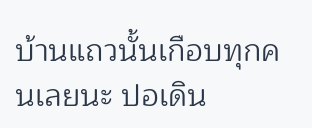บ้านแถวนั้นเกือบทุกคนเลยนะ ปอเดิน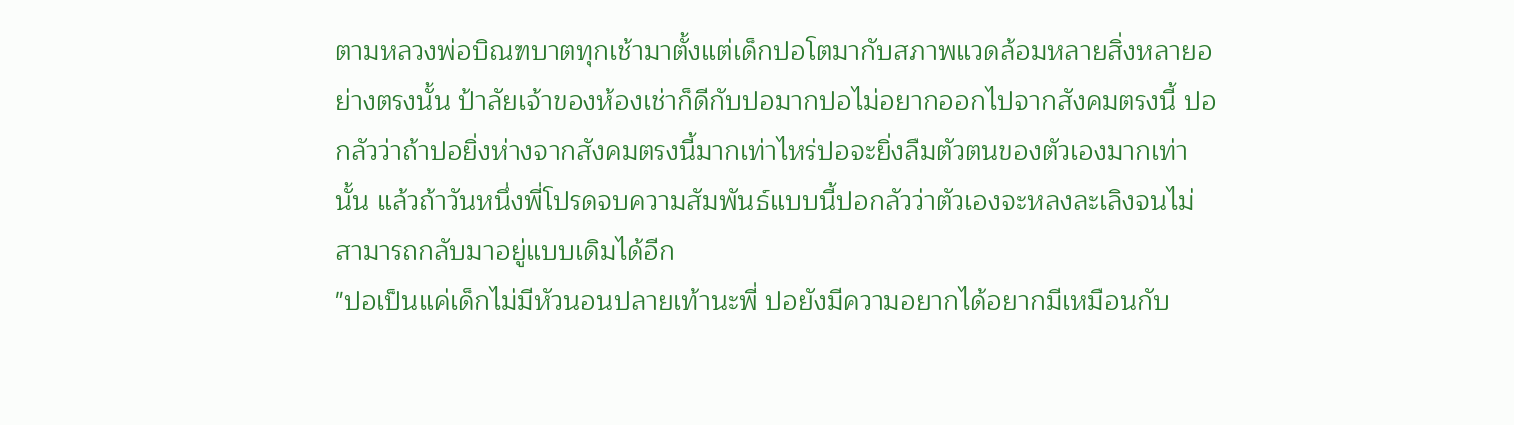ตามหลวงพ่อบิณฑบาตทุกเช้ามาตั้งแต่เด็กปอโตมากับสภาพแวดล้อมหลายสิ่งหลายอย่างตรงนั้น ป้าลัยเจ้าของห้องเช่าก็ดีกับปอมากปอไม่อยากออกไปจากสังคมตรงนี้ ปอกลัวว่าถ้าปอยิ่งห่างจากสังคมตรงนี้มากเท่าไหร่ปอจะยิ่งลืมตัวตนของตัวเองมากเท่านั้น แล้วถ้าวันหนึ่งพี่โปรดจบความสัมพันธ์แบบนี้ปอกลัวว่าตัวเองจะหลงละเลิงจนไม่สามารถกลับมาอยู่แบบเดิมได้อีก
"ปอเป็นแค่เด็กไม่มีหัวนอนปลายเท้านะพี่ ปอยังมีความอยากได้อยากมีเหมือนกับ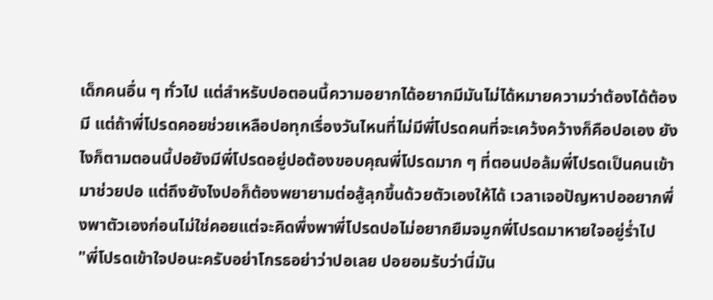เด็กคนอื่น ๆ ทั่วไป แต่สำหรับปอตอนนี้ความอยากได้อยากมีมันไม่ได้หมายความว่าต้องได้ต้องมี แต่ถ้าพี่โปรดคอยช่วยเหลือปอทุกเรื่องวันไหนที่ไม่มีพี่โปรดคนที่จะเคว้งคว้างก็คือปอเอง ยังไงก็ตามตอนนี้ปอยังมีพี่โปรดอยู่ปอต้องขอบคุณพี่โปรดมาก ๆ ที่ตอนปอล้มพี่โปรดเป็นคนเข้ามาช่วยปอ แต่ถึงยังไงปอก็ต้องพยายามต่อสู้ลุกขึ้นด้วยตัวเองให้ได้ เวลาเจอปัญหาปออยากพึ่งพาตัวเองก่อนไม่ใช่คอยแต่จะคิดพึ่งพาพี่โปรดปอไม่อยากยืมจมูกพี่โปรดมาหายใจอยู่ร่ำไป
"พี่โปรดเข้าใจปอนะครับอย่าโกรธอย่าว่าปอเลย ปอยอมรับว่านี่มัน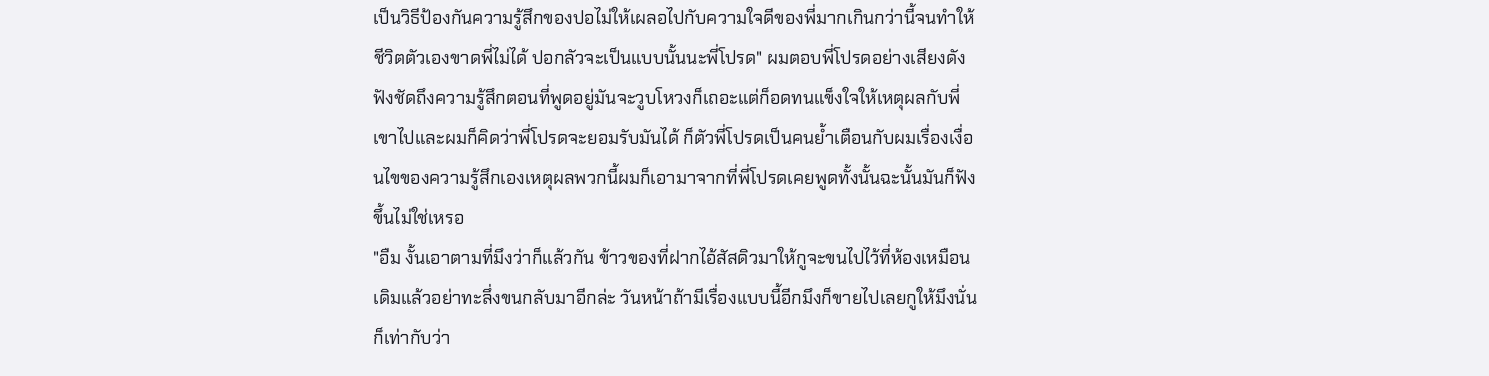เป็นวิธีป้องกันความรู้สึกของปอไม่ให้เผลอไปกับความใจดีของพี่มากเกินกว่านี้จนทำให้ชีวิตตัวเองขาดพี่ไม่ได้ ปอกลัวจะเป็นแบบนั้นนะพี่โปรด" ผมตอบพี่โปรดอย่างเสียงดังฟังชัดถึงความรู้สึกตอนที่พูดอยู่มันจะวูบโหวงก็เถอะแต่ก็อดทนแข็งใจให้เหตุผลกับพี่เขาไปและผมก็คิดว่าพี่โปรดจะยอมรับมันได้ ก็ตัวพี่โปรดเป็นคนย้ำเตือนกับผมเรื่องเงื่อนไขของความรู้สึกเองเหตุผลพวกนี้ผมก็เอามาจากที่พี่โปรดเคยพูดทั้งนั้นฉะนั้นมันก็ฟังขึ้นไม่ใช่เหรอ
"อืม งั้นเอาตามที่มึงว่าก็แล้วกัน ข้าวของที่ฝากไอ้สัสดิวมาให้กูจะขนไปไว้ที่ห้องเหมือนเดิมแล้วอย่าทะลึ่งขนกลับมาอีกล่ะ วันหน้าถ้ามีเรื่องแบบนี้อีกมึงก็ขายไปเลยกูให้มึงนั่นก็เท่ากับว่า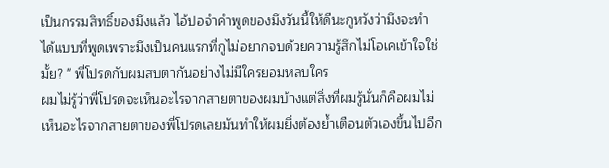เป็นกรรมสิทธิ์ของมึงแล้ว ไอ้ปอจำคำพูดของมึงวันนี้ให้ดีนะกูหวังว่ามึงจะทำได้แบบที่พูดเพราะมึงเป็นคนแรกที่กูไม่อยากจบด้วยความรู้สึกไม่โอเคเข้าใจใช่มั้ย? " พี่โปรดกับผมสบตากันอย่างไม่มีใครยอมหลบใคร
ผมไม่รู้ว่าพี่โปรดจะเห็นอะไรจากสายตาของผมบ้างแต่สิ่งที่ผมรู้นั่นก็คือผมไม่เห็นอะไรจากสายตาของพี่โปรดเลยมันทำให้ผมยิ่งต้องย้ำเตือนตัวเองขึ้นไปอีก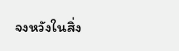จงหวังในสิ่ง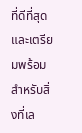ที่ดีที่สุดและเตรียมพร้อมสำหรับสิ่งที่เล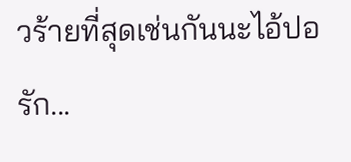วร้ายที่สุดเช่นกันนะไอ้ปอรัก...